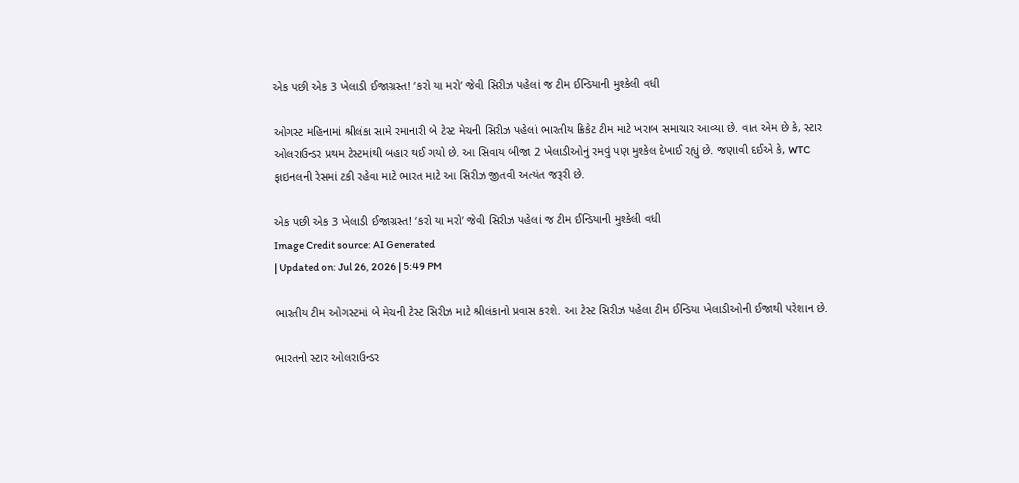એક પછી એક 3 ખેલાડી ઈજાગ્રસ્ત! ‘કરો યા મરો’ જેવી સિરીઝ પહેલાં જ ટીમ ઈન્ડિયાની મુશ્કેલી વધી

ઓગસ્ટ મહિનામાં શ્રીલંકા સામે રમાનારી બે ટેસ્ટ મેચની સિરીઝ પહેલાં ભારતીય ક્રિકેટ ટીમ માટે ખરાબ સમાચાર આવ્યા છે. વાત એમ છે કે, સ્ટાર ઓલરાઉન્ડર પ્રથમ ટેસ્ટમાંથી બહાર થઈ ગયો છે. આ સિવાય બીજા 2 ખેલાડીઓનું રમવું પણ મુશ્કેલ દેખાઈ રહ્યું છે. જણાવી દઈએ કે, WTC ફાઇનલની રેસમાં ટકી રહેવા માટે ભારત માટે આ સિરીઝ જીતવી અત્યંત જરૂરી છે.

એક પછી એક 3 ખેલાડી ઈજાગ્રસ્ત! ‘કરો યા મરો’ જેવી સિરીઝ પહેલાં જ ટીમ ઈન્ડિયાની મુશ્કેલી વધી
Image Credit source: AI Generated
| Updated on: Jul 26, 2026 | 5:49 PM

ભારતીય ટીમ ઓગસ્ટમાં બે મેચની ટેસ્ટ સિરીઝ માટે શ્રીલંકાનો પ્રવાસ કરશે. આ ટેસ્ટ સિરીઝ પહેલા ટીમ ઈન્ડિયા ખેલાડીઓની ઈજાથી પરેશાન છે.

ભારતનો સ્ટાર ઓલરાઉન્ડર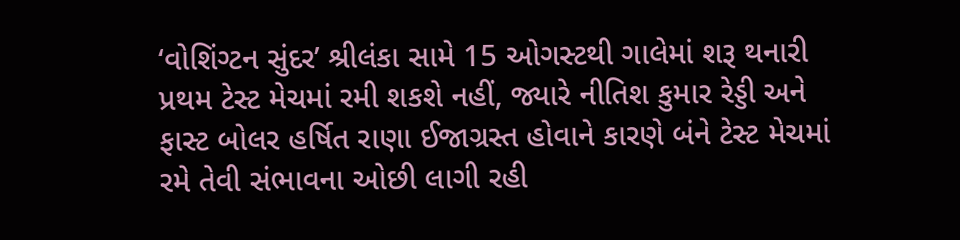‘વોશિંગ્ટન સુંદર’ શ્રીલંકા સામે 15 ઓગસ્ટથી ગાલેમાં શરૂ થનારી પ્રથમ ટેસ્ટ મેચમાં રમી શકશે નહીં, જ્યારે નીતિશ કુમાર રેડ્ડી અને ફાસ્ટ બોલર હર્ષિત રાણા ઈજાગ્રસ્ત હોવાને કારણે બંને ટેસ્ટ મેચમાં રમે તેવી સંભાવના ઓછી લાગી રહી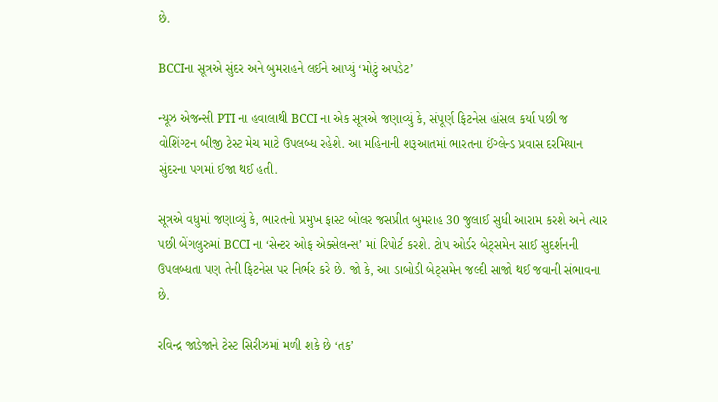છે.

BCCIના સૂત્રએ સુંદર અને બુમરાહને લઈને આપ્યું ‘મોટું અપડેટ’

ન્યૂઝ એજન્સી PTI ના હવાલાથી BCCI ના એક સૂત્રએ જણાવ્યું કે, સંપૂર્ણ ફિટનેસ હાંસલ કર્યા પછી જ વોશિંગ્ટન બીજી ટેસ્ટ મેચ માટે ઉપલબ્ધ રહેશે. આ મહિનાની શરૂઆતમાં ભારતના ઈંગ્લેન્ડ પ્રવાસ દરમિયાન સુંદરના પગમાં ઈજા થઈ હતી.

સૂત્રએ વધુમાં જણાવ્યું કે, ભારતનો પ્રમુખ ફાસ્ટ બોલર જસપ્રીત બુમરાહ 30 જુલાઈ સુધી આરામ કરશે અને ત્યાર પછી બેંગલુરુમાં BCCI ના ‘સેન્ટર ઓફ એક્સેલન્સ’ માં રિપોર્ટ કરશે. ટોપ ઓર્ડર બેટ્સમેન સાઈ સુદર્શનની ઉપલબ્ધતા પણ તેની ફિટનેસ પર નિર્ભર કરે છે. જો કે, આ ડાબોડી બેટ્સમેન જલ્દી સાજો થઈ જવાની સંભાવના છે.

રવિન્દ્ર જાડેજાને ટેસ્ટ સિરીઝમાં મળી શકે છે ‘તક’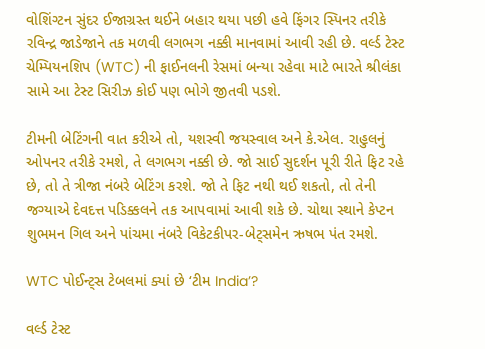વોશિંગ્ટન સુંદર ઈજાગ્રસ્ત થઈને બહાર થયા પછી હવે ફિંગર સ્પિનર તરીકે રવિન્દ્ર જાડેજાને તક મળવી લગભગ નક્કી માનવામાં આવી રહી છે. વર્લ્ડ ટેસ્ટ ચેમ્પિયનશિપ (WTC) ની ફાઈનલની રેસમાં બન્યા રહેવા માટે ભારતે શ્રીલંકા સામે આ ટેસ્ટ સિરીઝ કોઈ પણ ભોગે જીતવી પડશે.

ટીમની બેટિંગની વાત કરીએ તો, યશસ્વી જયસ્વાલ અને કે.એલ. રાહુલનું ઓપનર તરીકે રમશે, તે લગભગ નક્કી છે. જો સાઈ સુદર્શન પૂરી રીતે ફિટ રહે છે, તો તે ત્રીજા નંબરે બેટિંગ કરશે. જો તે ફિટ નથી થઈ શકતો, તો તેની જગ્યાએ દેવદત્ત પડિક્કલને તક આપવામાં આવી શકે છે. ચોથા સ્થાને કેપ્ટન શુભમન ગિલ અને પાંચમા નંબરે વિકેટકીપર-બેટ્સમેન ઋષભ પંત રમશે.

WTC પોઈન્ટ્સ ટેબલમાં ક્યાં છે ‘ટીમ India’?

વર્લ્ડ ટેસ્ટ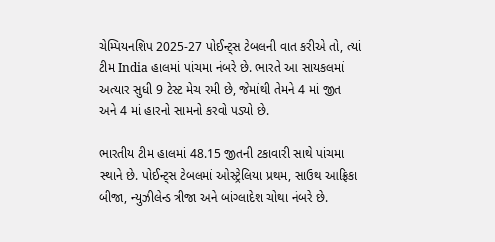ચેમ્પિયનશિપ 2025-27 પોઈન્ટ્સ ટેબલની વાત કરીએ તો, ત્યાં ટીમ India હાલમાં પાંચમા નંબરે છે. ભારતે આ સાયકલમાં અત્યાર સુધી 9 ટેસ્ટ મેચ રમી છે, જેમાંથી તેમને 4 માં જીત અને 4 માં હારનો સામનો કરવો પડ્યો છે.

ભારતીય ટીમ હાલમાં 48.15 જીતની ટકાવારી સાથે પાંચમા સ્થાને છે. પોઈન્ટ્સ ટેબલમાં ઓસ્ટ્રેલિયા પ્રથમ, સાઉથ આફ્રિકા બીજા, ન્યુઝીલેન્ડ ત્રીજા અને બાંગ્લાદેશ ચોથા નંબરે છે.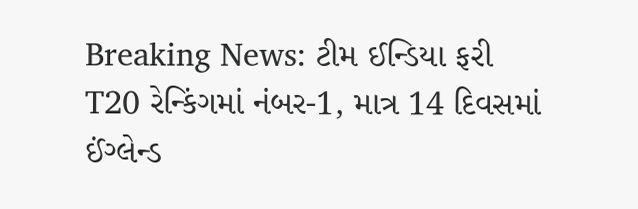Breaking News: ટીમ ઈન્ડિયા ફરી T20 રેન્કિંગમાં નંબર-1, માત્ર 14 દિવસમાં ઈંગ્લેન્ડ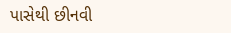પાસેથી છીનવી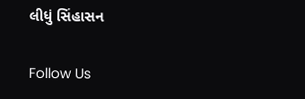લીધું સિંહાસન

Follow Us